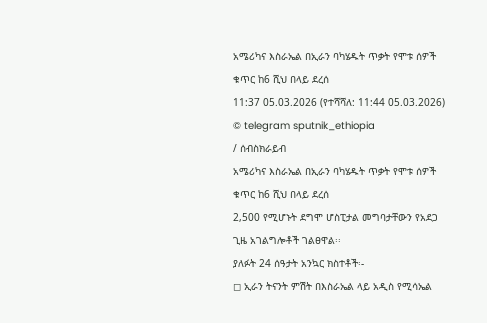አሜሪካና እስራኤል በኢራን ባካሄዱት ጥቃት የሞቱ ሰዎች ቁጥር ከ6 ሺህ በላይ ደረሰ
11:37 05.03.2026 (የተሻሻለ: 11:44 05.03.2026)
© telegram sputnik_ethiopia
/ ሰብስክራይብ
አሜሪካና እስራኤል በኢራን ባካሄዱት ጥቃት የሞቱ ሰዎች ቁጥር ከ6 ሺህ በላይ ደረሰ
2,500 የሚሆኑት ደግሞ ሆስፒታል መግባታቸውን የአደጋ ጊዜ አገልግሎቶች ገልፀዋል፡፡
ያለፉት 24 ሰዓታት አንኳር ክስተቶች፡-
◻ ኢራን ትናንት ምሽት በእስራኤል ላይ አዲስ የሚሳኤል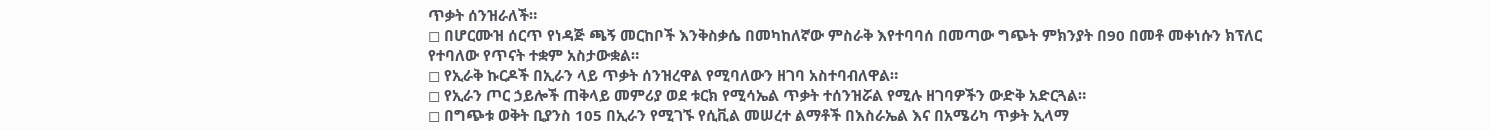ጥቃት ሰንዝራለች።
◻ በሆርሙዝ ሰርጥ የነዳጅ ጫኝ መርከቦች እንቅስቃሴ በመካከለኛው ምስራቅ እየተባባሰ በመጣው ግጭት ምክንያት በ90 በመቶ መቀነሱን ክፕለር የተባለው የጥናት ተቋም አስታውቋል።
◻ የኢራቅ ኩርዶች በኢራን ላይ ጥቃት ሰንዝረዋል የሚባለውን ዘገባ አስተባብለዋል።
◻ የኢራን ጦር ኃይሎች ጠቅላይ መምሪያ ወደ ቱርክ የሚሳኤል ጥቃት ተሰንዝሯል የሚሉ ዘገባዎችን ውድቅ አድርጓል።
◻ በግጭቱ ወቅት ቢያንስ 105 በኢራን የሚገኙ የሲቪል መሠረተ ልማቶች በእስራኤል እና በአሜሪካ ጥቃት ኢላማ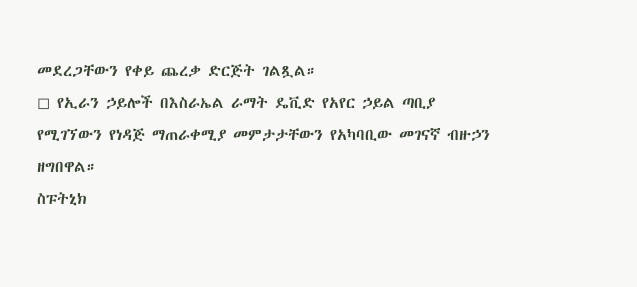መደረጋቸውን የቀይ ጨረቃ ድርጅት ገልጿል።
◻ የኢራን ኃይሎች በእስራኤል ራማት ዴቪድ የአየር ኃይል ጣቢያ የሚገኘውን የነዳጅ ማጠራቀሚያ መምታታቸውን የአካባቢው መገናኛ ብዙኃን ዘግበዋል።
ስፑትኒክ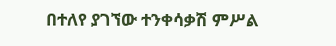በተለየ ያገኘው ተንቀሳቃሽ ምሥል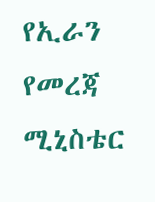የኢራን የመረጃ ሚኒስቴር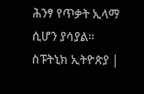ሕንፃ የጥቃት ኢላማ ሲሆን ያሳያል።
ስፑትኒክ ኢትዮጵያ |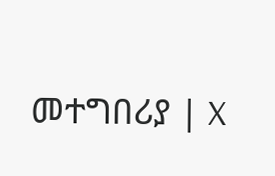መተግበሪያ | X